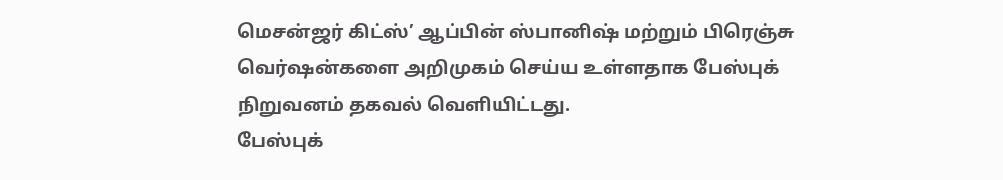மெசன்ஜர் கிட்ஸ்’ ஆப்பின் ஸ்பானிஷ் மற்றும் பிரெஞ்சு வெர்ஷன்களை அறிமுகம் செய்ய உள்ளதாக பேஸ்புக் நிறுவனம் தகவல் வெளியிட்டது.
பேஸ்புக்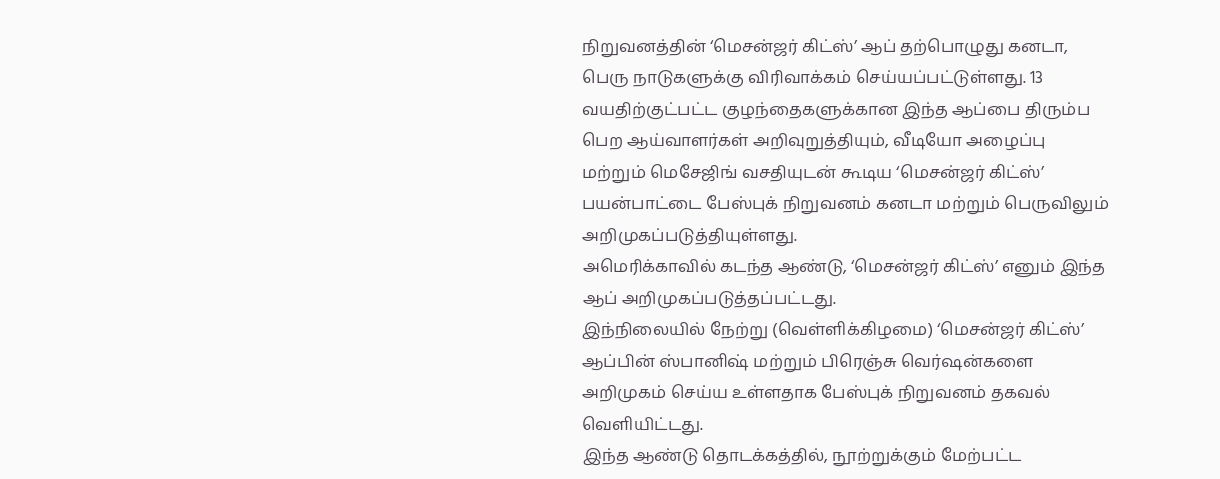நிறுவனத்தின் ‘மெசன்ஜர் கிட்ஸ்’ ஆப் தற்பொழுது கனடா, பெரு நாடுகளுக்கு விரிவாக்கம் செய்யப்பட்டுள்ளது. 13 வயதிற்குட்பட்ட குழந்தைகளுக்கான இந்த ஆப்பை திரும்ப பெற ஆய்வாளர்கள் அறிவுறுத்தியும், வீடியோ அழைப்பு மற்றும் மெசேஜிங் வசதியுடன் கூடிய ‘மெசன்ஜர் கிட்ஸ்’ பயன்பாட்டை பேஸ்புக் நிறுவனம் கனடா மற்றும் பெருவிலும் அறிமுகப்படுத்தியுள்ளது.
அமெரிக்காவில் கடந்த ஆண்டு, ‘மெசன்ஜர் கிட்ஸ்’ எனும் இந்த ஆப் அறிமுகப்படுத்தப்பட்டது.
இந்நிலையில் நேற்று (வெள்ளிக்கிழமை) ‘மெசன்ஜர் கிட்ஸ்’ ஆப்பின் ஸ்பானிஷ் மற்றும் பிரெஞ்சு வெர்ஷன்களை அறிமுகம் செய்ய உள்ளதாக பேஸ்புக் நிறுவனம் தகவல் வெளியிட்டது.
இந்த ஆண்டு தொடக்கத்தில், நூற்றுக்கும் மேற்பட்ட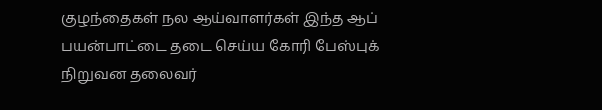குழந்தைகள் நல ஆய்வாளர்கள் இந்த ஆப் பயன்பாட்டை தடை செய்ய கோரி பேஸ்புக் நிறுவன தலைவர்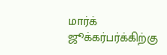மார்க் ஜூக்கர்பர்க்கிற்கு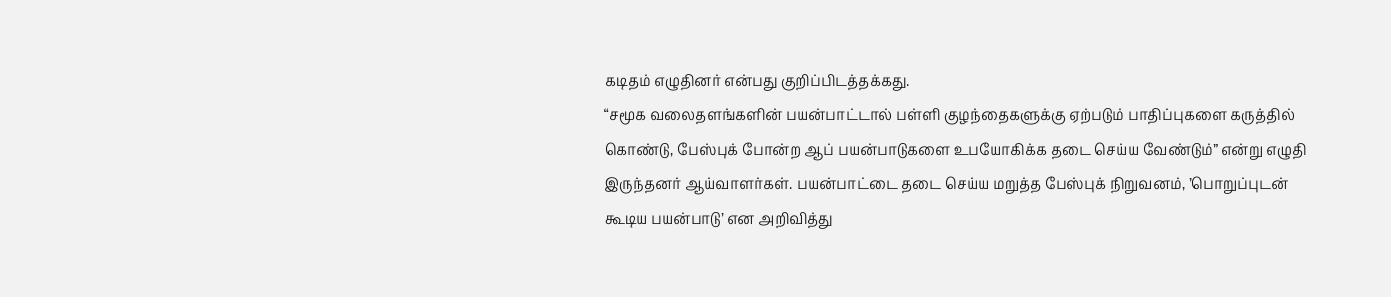கடிதம் எழுதினர் என்பது குறிப்பிடத்தக்கது.
“சமூக வலைதளங்களின் பயன்பாட்டால் பள்ளி குழந்தைகளுக்கு ஏற்படும் பாதிப்புகளை கருத்தில் கொண்டு, பேஸ்புக் போன்ற ஆப் பயன்பாடுகளை உபயோகிக்க தடை செய்ய வேண்டும்” என்று எழுதி இருந்தனர் ஆய்வாளர்கள். பயன்பாட்டை தடை செய்ய மறுத்த பேஸ்புக் நிறுவனம், ’பொறுப்புடன் கூடிய பயன்பாடு’ என அறிவித்து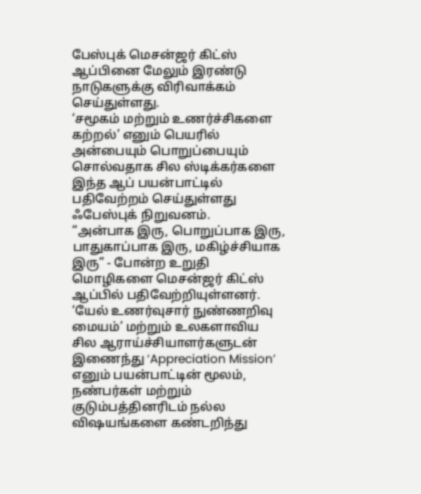பேஸ்புக் மெசன்ஜர் கிட்ஸ் ஆப்பினை மேலும் இரண்டு நாடுகளுக்கு விரிவாக்கம் செய்துள்ளது.
‘சமூகம் மற்றும் உணர்ச்சிகளை கற்றல்’ எனும் பெயரில் அன்பையும் பொறுப்பையும் சொல்வதாக சில ஸ்டிக்கர்களை இந்த ஆப் பயன்பாட்டில் பதிவேற்றம் செய்துள்ளது ஃபேஸ்புக் நிறுவனம்.
“அன்பாக இரு, பொறுப்பாக இரு, பாதுகாப்பாக இரு, மகிழ்ச்சியாக இரு” - போன்ற உறுதி மொழிகளை மெசன்ஜர் கிட்ஸ் ஆப்பில் பதிவேற்றியுள்ளனர்.
‘யேல் உணர்வுசார் நுண்ணறிவு மையம்’ மற்றும் உலகளாவிய சில ஆராய்ச்சியாளர்களுடன் இணைந்து ‘Appreciation Mission’ எனும் பயன்பாட்டின் மூலம், நண்பர்கள் மற்றும் குடும்பத்தினரிடம் நல்ல விஷயங்களை கண்டறிந்து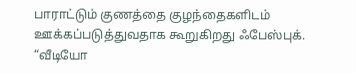பாராட்டும் குணத்தை குழந்தைகளிடம் ஊக்கப்படுத்துவதாக கூறுகிறது ஃபேஸ்புக்.
“வீடியோ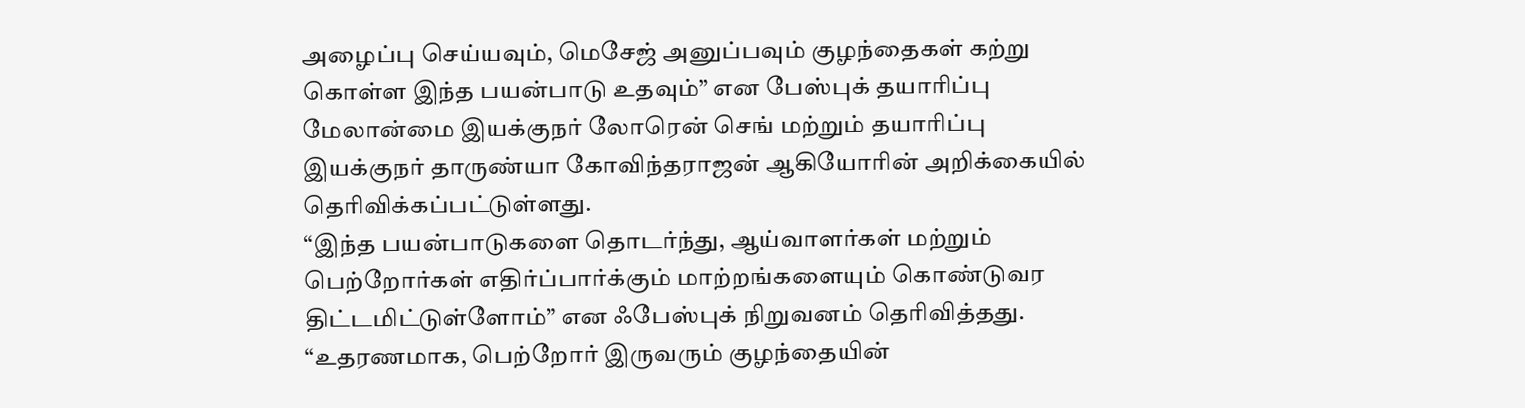அழைப்பு செய்யவும், மெசேஜ் அனுப்பவும் குழந்தைகள் கற்று கொள்ள இந்த பயன்பாடு உதவும்” என பேஸ்புக் தயாரிப்பு மேலான்மை இயக்குநர் லோரென் செங் மற்றும் தயாரிப்பு இயக்குநர் தாருண்யா கோவிந்தராஜன் ஆகியோரின் அறிக்கையில் தெரிவிக்கப்பட்டுள்ளது.
“இந்த பயன்பாடுகளை தொடர்ந்து, ஆய்வாளர்கள் மற்றும் பெற்றோர்கள் எதிர்ப்பார்க்கும் மாற்றங்களையும் கொண்டுவர திட்டமிட்டுள்ளோம்” என ஃபேஸ்புக் நிறுவனம் தெரிவித்தது. “உதரணமாக, பெற்றோர் இருவரும் குழந்தையின்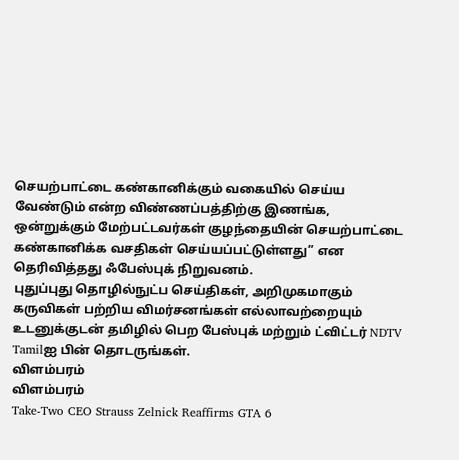செயற்பாட்டை கண்கானிக்கும் வகையில் செய்ய வேண்டும் என்ற விண்ணப்பத்திற்கு இணங்க, ஒன்றுக்கும் மேற்பட்டவர்கள் குழந்தையின் செயற்பாட்டை கண்கானிக்க வசதிகள் செய்யப்பட்டுள்ளது” என தெரிவித்தது ஃபேஸ்புக் நிறுவனம்.
புதுப்புது தொழில்நுட்ப செய்திகள், அறிமுகமாகும் கருவிகள் பற்றிய விமர்சனங்கள் எல்லாவற்றையும் உடனுக்குடன் தமிழில் பெற பேஸ்புக் மற்றும் ட்விட்டர் NDTV Tamilஐ பின் தொடருங்கள்.
விளம்பரம்
விளம்பரம்
Take-Two CEO Strauss Zelnick Reaffirms GTA 6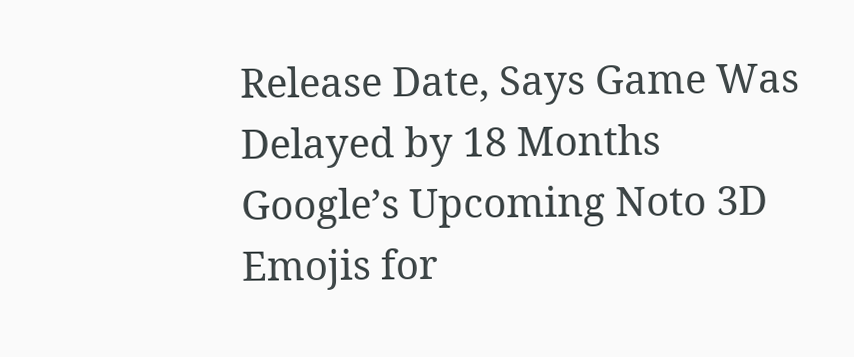Release Date, Says Game Was Delayed by 18 Months
Google’s Upcoming Noto 3D Emojis for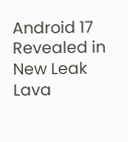Android 17 Revealed in New Leak
Lava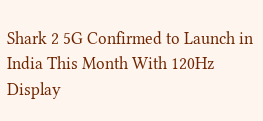Shark 2 5G Confirmed to Launch in India This Month With 120Hz Display